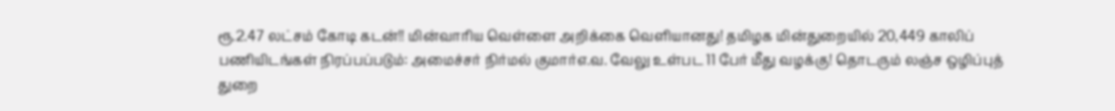ரூ.2.47 லட்சம் கோடி கடன்!! மின்வாரிய வெள்ளை அறிக்கை வெளியானது! தமிழக மின்துறையில் 20,449 காலிப் பணியிடங்கள் நிரப்பப்படும்: அமைச்சர் நிர்மல் குமார்எ.வ. வேலு உள்பட 11 பேர் மீது வழக்கு! தொடரும் லஞ்ச ஒழிப்புத் துறை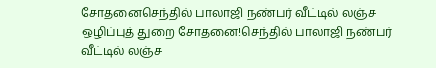சோதனைசெந்தில் பாலாஜி நண்பர் வீட்டில் லஞ்ச ஒழிப்புத் துறை சோதனை!செந்தில் பாலாஜி நண்பர் வீட்டில் லஞ்ச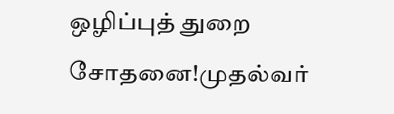ஒழிப்புத் துறை சோதனை!முதல்வர்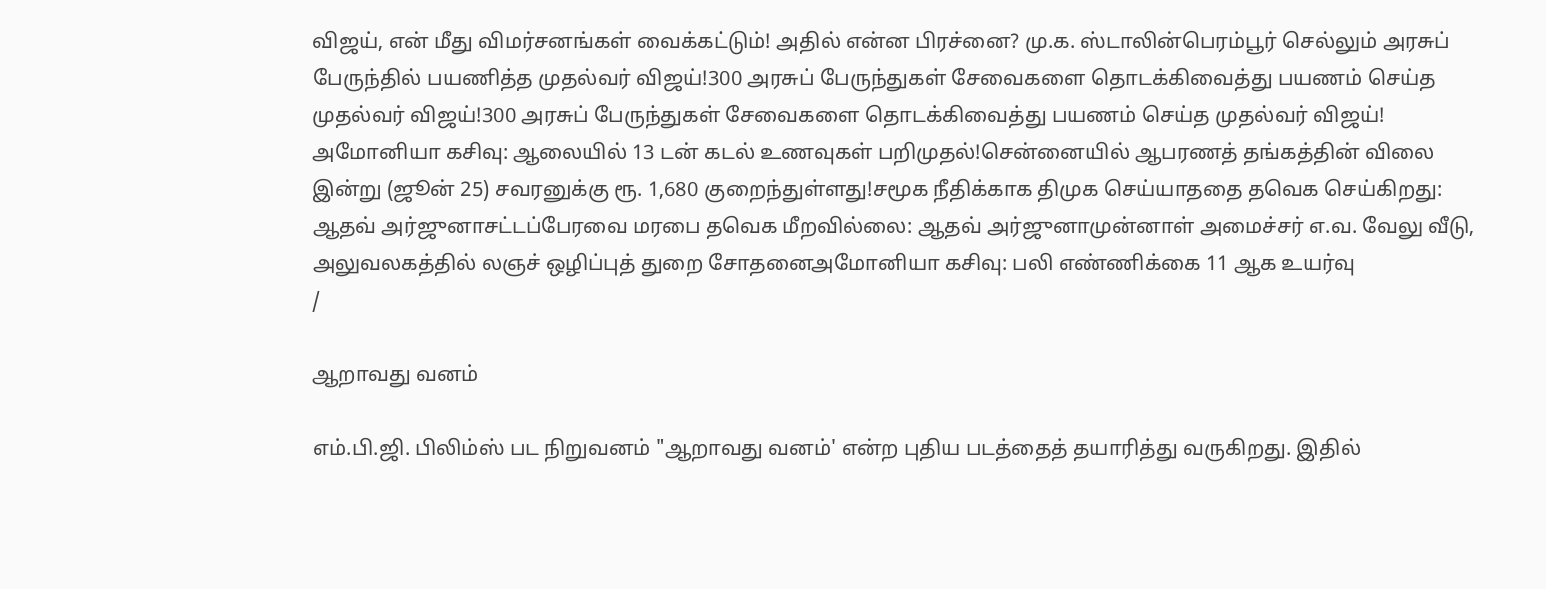விஜய், என் மீது விமர்சனங்கள் வைக்கட்டும்! அதில் என்ன பிரச்னை? மு.க. ஸ்டாலின்பெரம்பூர் செல்லும் அரசுப் பேருந்தில் பயணித்த முதல்வர் விஜய்!300 அரசுப் பேருந்துகள் சேவைகளை தொடக்கிவைத்து பயணம் செய்த முதல்வர் விஜய்!300 அரசுப் பேருந்துகள் சேவைகளை தொடக்கிவைத்து பயணம் செய்த முதல்வர் விஜய்! அமோனியா கசிவு: ஆலையில் 13 டன் கடல் உணவுகள் பறிமுதல்!சென்னையில் ஆபரணத் தங்கத்தின் விலை இன்று (ஜூன் 25) சவரனுக்கு ரூ. 1,680 குறைந்துள்ளது!சமூக நீதிக்காக திமுக செய்யாததை தவெக செய்கிறது: ஆதவ் அர்ஜுனாசட்டப்பேரவை மரபை தவெக மீறவில்லை: ஆதவ் அர்ஜுனாமுன்னாள் அமைச்சர் எ.வ. வேலு வீடு, அலுவலகத்தில் லஞச் ஒழிப்புத் துறை சோதனைஅமோனியா கசிவு: பலி எண்ணிக்கை 11 ஆக உயர்வு
/

ஆறாவது வனம்

எம்.பி.ஜி. பிலிம்ஸ் பட நிறுவனம் "ஆறாவது வனம்' என்ற புதிய படத்தைத் தயாரித்து வருகிறது. இதில்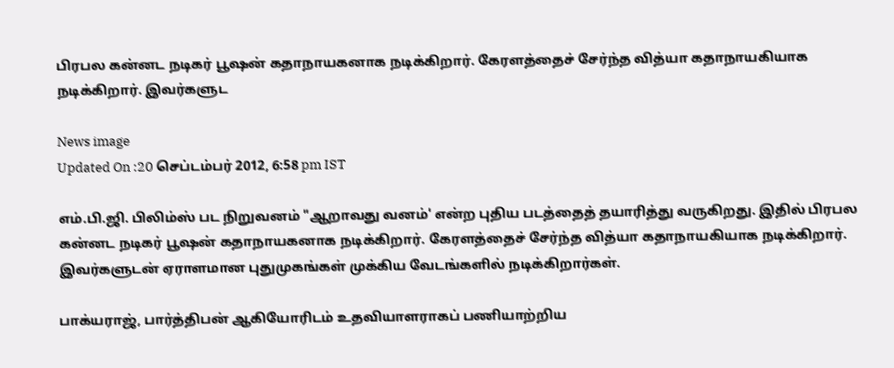பிரபல கன்னட நடிகர் பூஷன் கதாநாயகனாக நடிக்கிறார். கேரளத்தைச் சேர்ந்த வித்யா கதாநாயகியாக நடிக்கிறார். இவர்களுட

News image
Updated On :20 செப்டம்பர் 2012, 6:58 pm IST

எம்.பி.ஜி. பிலிம்ஸ் பட நிறுவனம் "ஆறாவது வனம்' என்ற புதிய படத்தைத் தயாரித்து வருகிறது. இதில் பிரபல கன்னட நடிகர் பூஷன் கதாநாயகனாக நடிக்கிறார். கேரளத்தைச் சேர்ந்த வித்யா கதாநாயகியாக நடிக்கிறார். இவர்களுடன் ஏராளமான புதுமுகங்கள் முக்கிய வேடங்களில் நடிக்கிறார்கள்.

பாக்யராஜ், பார்த்திபன் ஆகியோரிடம் உதவியாளராகப் பணியாற்றிய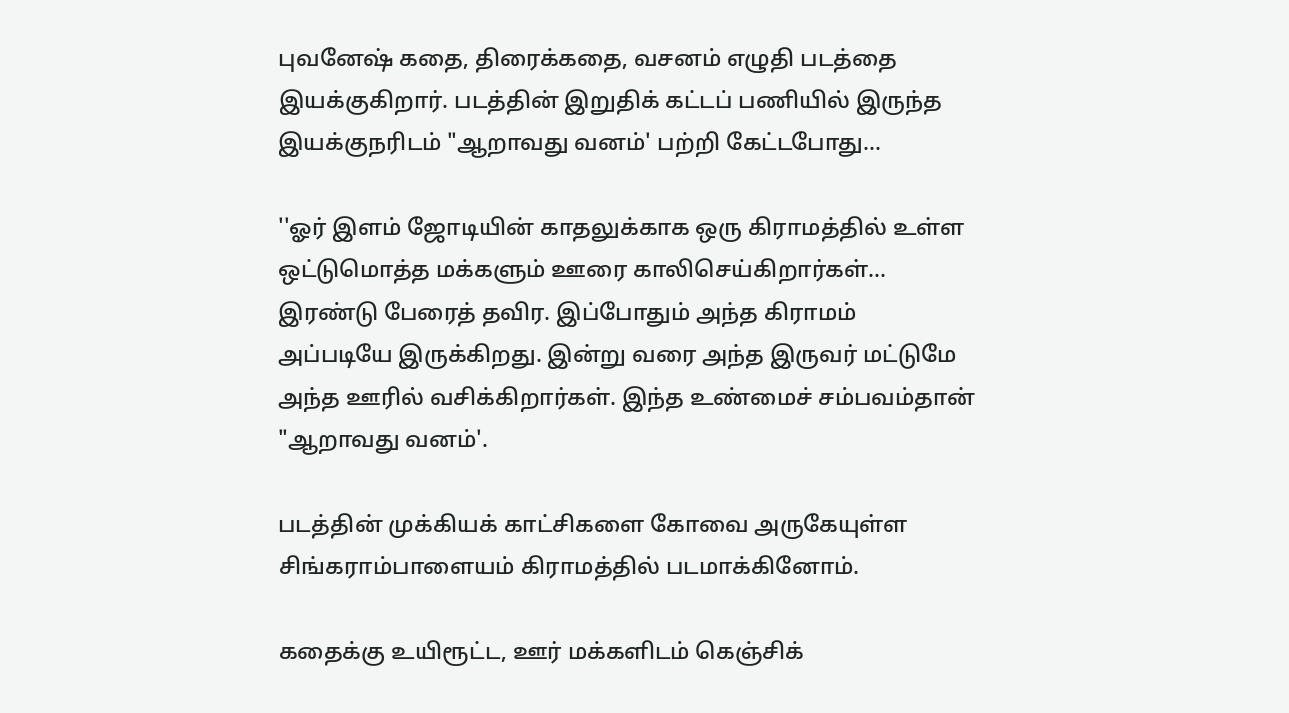புவனேஷ் கதை, திரைக்கதை, வசனம் எழுதி படத்தை இயக்குகிறார். படத்தின் இறுதிக் கட்டப் பணியில் இருந்த இயக்குநரிடம் "ஆறாவது வனம்' பற்றி கேட்டபோது...

''ஓர் இளம் ஜோடியின் காதலுக்காக ஒரு கிராமத்தில் உள்ள ஒட்டுமொத்த மக்களும் ஊரை காலிசெய்கிறார்கள்... இரண்டு பேரைத் தவிர. இப்போதும் அந்த கிராமம் அப்படியே இருக்கிறது. இன்று வரை அந்த இருவர் மட்டுமே அந்த ஊரில் வசிக்கிறார்கள். இந்த உண்மைச் சம்பவம்தான் "ஆறாவது வனம்'.

படத்தின் முக்கியக் காட்சிகளை கோவை அருகேயுள்ள சிங்கராம்பாளையம் கிராமத்தில் படமாக்கினோம்.

கதைக்கு உயிரூட்ட, ஊர் மக்களிடம் கெஞ்சிக்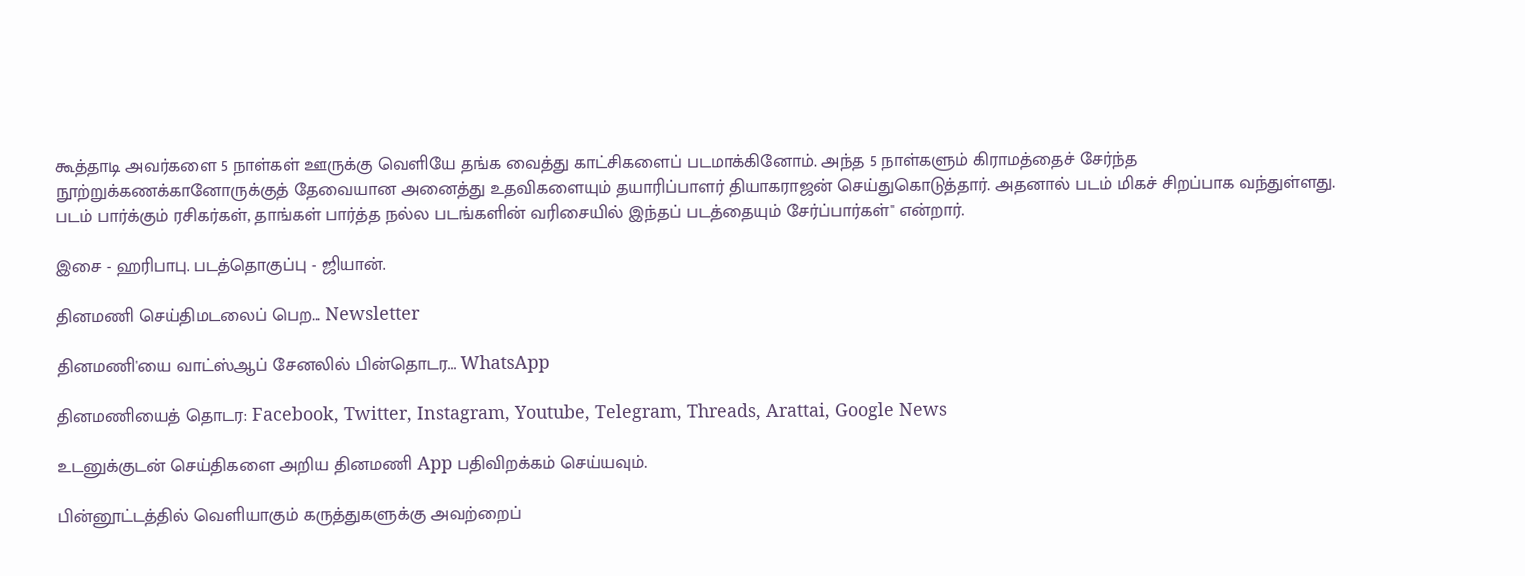கூத்தாடி அவர்களை 5 நாள்கள் ஊருக்கு வெளியே தங்க வைத்து காட்சிகளைப் படமாக்கினோம். அந்த 5 நாள்களும் கிராமத்தைச் சேர்ந்த நூற்றுக்கணக்கானோருக்குத் தேவையான அனைத்து உதவிகளையும் தயாரிப்பாளர் தியாகராஜன் செய்துகொடுத்தார். அதனால் படம் மிகச் சிறப்பாக வந்துள்ளது. படம் பார்க்கும் ரசிகர்கள், தாங்கள் பார்த்த நல்ல படங்களின் வரிசையில் இந்தப் படத்தையும் சேர்ப்பார்கள்'' என்றார்.

இசை - ஹரிபாபு. படத்தொகுப்பு - ஜியான்.

தினமணி செய்திமடலைப் பெற... Newsletter

தினமணி'யை வாட்ஸ்ஆப் சேனலில் பின்தொடர... WhatsApp

தினமணியைத் தொடர: Facebook, Twitter, Instagram, Youtube, Telegram, Threads, Arattai, Google News

உடனுக்குடன் செய்திகளை அறிய தினமணி App பதிவிறக்கம் செய்யவும்.

பின்னூட்டத்தில் வெளியாகும் கருத்துகளுக்கு அவற்றைப்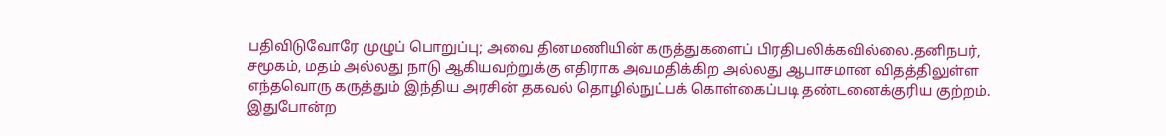பதிவிடுவோரே முழுப் பொறுப்பு; அவை தினமணியின் கருத்துகளைப் பிரதிபலிக்கவில்லை.தனிநபர், சமூகம், மதம் அல்லது நாடு ஆகியவற்றுக்கு எதிராக அவமதிக்கிற அல்லது ஆபாசமான விதத்திலுள்ள எந்தவொரு கருத்தும் இந்திய அரசின் தகவல் தொழில்நுட்பக் கொள்கைப்படி தண்டனைக்குரிய குற்றம். இதுபோன்ற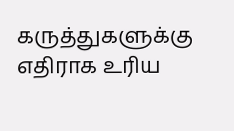கருத்துகளுக்கு எதிராக உரிய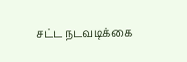சட்ட நடவடிக்கை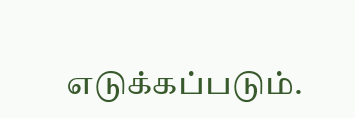எடுக்கப்படும்.